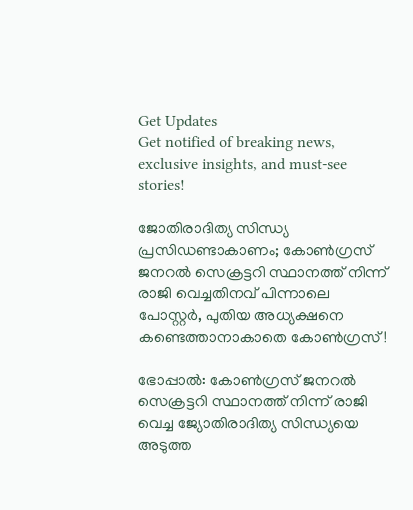Get Updates
Get notified of breaking news, exclusive insights, and must-see stories!

ജോതിരാദിത്യ സിന്ധ്യ പ്രസിഡണ്ടാകാണം; കോണ്‍ഗ്രസ് ജനറല്‍ സെക്രട്ടറി സ്ഥാനത്ത് നിന്ന് രാജി വെച്ചതിനവ് പിന്നാലെ പോസ്റ്റർ, പുതിയ അധ്യക്ഷനെ കണ്ടെത്താനാകാതെ കോൺഗ്രസ്!

ഭോപ്പാല്‍: കോണ്‍ഗ്രസ് ജനറല്‍ സെക്രട്ടറി സ്ഥാനത്ത് നിന്ന് രാജി വെച്ച ജ്യോതിരാദിത്യ സിന്ധ്യയെ അടുത്ത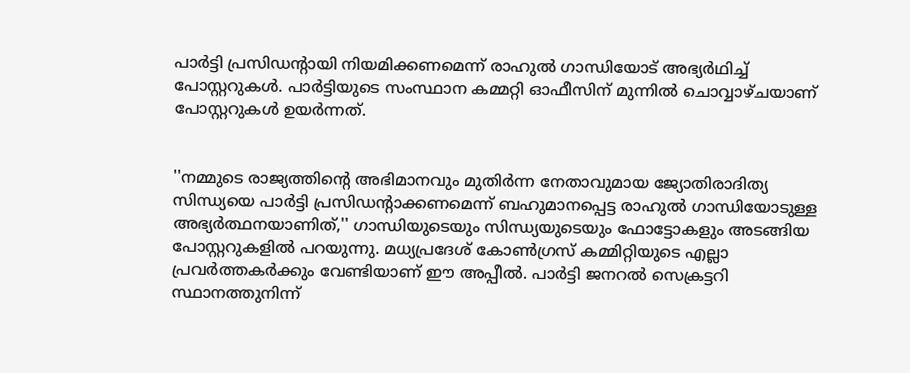പാര്‍ട്ടി പ്രസിഡന്റായി നിയമിക്കണമെന്ന് രാഹുല്‍ ഗാന്ധിയോട് അഭ്യര്‍ഥിച്ച് പോസ്റ്ററുകള്‍. പാര്‍ട്ടിയുടെ സംസ്ഥാന കമ്മറ്റി ഓഫീസിന് മുന്നില്‍ ചൊവ്വാഴ്ചയാണ് പോസ്റ്ററുകള്‍ ഉയര്‍ന്നത്.


''നമ്മുടെ രാജ്യത്തിന്റെ അഭിമാനവും മുതിര്‍ന്ന നേതാവുമായ ജ്യോതിരാദിത്യ സിന്ധ്യയെ പാര്‍ട്ടി പ്രസിഡന്റാക്കണമെന്ന് ബഹുമാനപ്പെട്ട രാഹുല്‍ ഗാന്ധിയോടുള്ള അഭ്യര്‍ത്ഥനയാണിത്,'' ഗാന്ധിയുടെയും സിന്ധ്യയുടെയും ഫോട്ടോകളും അടങ്ങിയ പോസ്റ്ററുകളില്‍ പറയുന്നു. മധ്യപ്രദേശ് കോണ്‍ഗ്രസ് കമ്മിറ്റിയുടെ എല്ലാ പ്രവര്‍ത്തകര്‍ക്കും വേണ്ടിയാണ് ഈ അപ്പീല്‍. പാര്‍ട്ടി ജനറല്‍ സെക്രട്ടറി സ്ഥാനത്തുനിന്ന്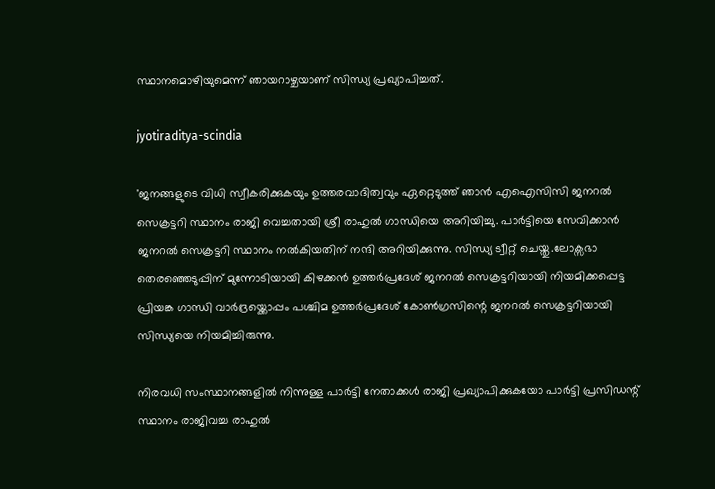സ്ഥാനമൊഴിയുമെന്ന് ഞായറാഴ്ചയാണ് സിന്ധ്യ പ്രഖ്യാപിച്ചത്.

jyotiraditya-scindia

'ജനങ്ങളുടെ വിധി സ്വീകരിക്കുകയും ഉത്തരവാദിത്വവും ഏറ്റെടുത്ത് ഞാന്‍ എഐസിസി ജനറല്‍ സെക്രട്ടറി സ്ഥാനം രാജി വെച്ചതായി ശ്രീ രാഹുല്‍ ഗാന്ധിയെ അറിയിച്ചു. പാര്‍ട്ടിയെ സേവിക്കാന്‍ ജനറല്‍ സെക്രട്ടറി സ്ഥാനം നല്‍കിയതിന് നന്ദി അറിയിക്കുന്നു. സിന്ധ്യ ട്വീറ്റ് ചെയ്തു.ലോക്സഭാ തെരഞ്ഞെടുപ്പിന് മുന്നോടിയായി കിഴക്കന്‍ ഉത്തര്‍പ്രദേശ് ജനറല്‍ സെക്രട്ടറിയായി നിയമിക്കപ്പെട്ട പ്രിയങ്ക ഗാന്ധി വാര്‍ദ്രയ്ക്കൊപ്പം പശ്ചിമ ഉത്തര്‍പ്രദേശ് കോണ്‍ഗ്രസിന്റെ ജനറല്‍ സെക്രട്ടറിയായി സിന്ധ്യയെ നിയമിച്ചിരുന്നു.

നിരവധി സംസ്ഥാനങ്ങളില്‍ നിന്നുള്ള പാര്‍ട്ടി നേതാക്കള്‍ രാജി പ്രഖ്യാപിക്കുകയോ പാര്‍ട്ടി പ്രസിഡന്റ് സ്ഥാനം രാജിവച്ച രാഹുല്‍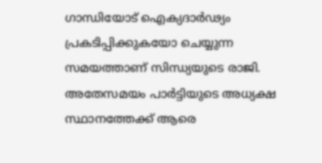ഗാന്ധിയോട് ഐക്യദാര്‍ഢ്യം പ്രകടിപ്പിക്കുകയോ ചെയ്യുന്ന സമയത്താണ് സിന്ധ്യയുടെ രാജി. അതേസമയം പാര്‍ട്ടിയുടെ അധ്യക്ഷ സ്ഥാനത്തേക്ക് ആരെ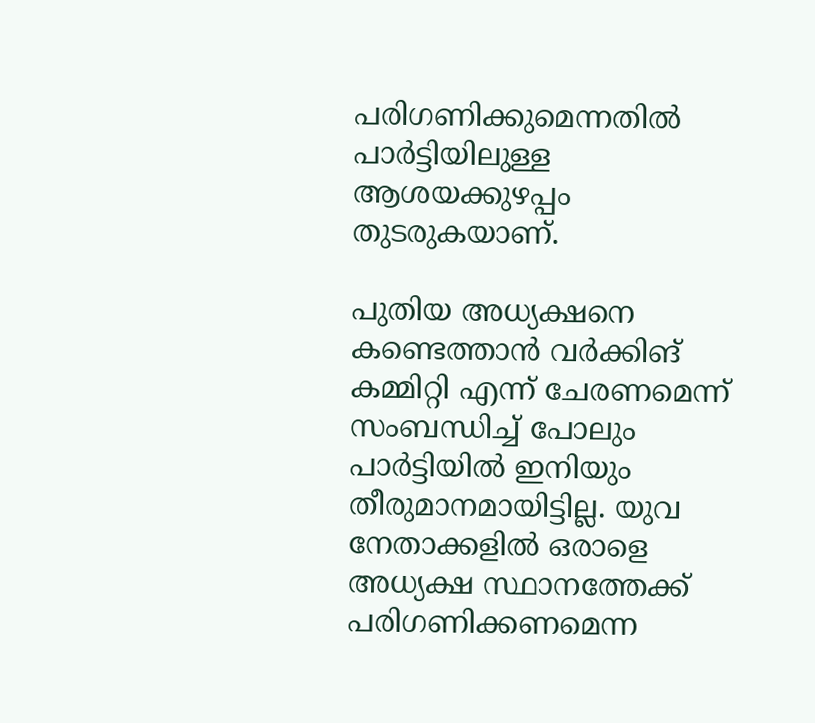പരിഗണിക്കുമെന്നതില്‍ പാര്‍ട്ടിയിലുള്ള ആശയക്കുഴപ്പം തുടരുകയാണ്.

പുതിയ അധ്യക്ഷനെ കണ്ടെത്താന്‍ വര്‍ക്കിങ് കമ്മിറ്റി എന്ന് ചേരണമെന്ന് സംബന്ധിച്ച് പോലും പാര്‍ട്ടിയില്‍ ഇനിയും തീരുമാനമായിട്ടില്ല. യുവ നേതാക്കളില്‍ ഒരാളെ അധ്യക്ഷ സ്ഥാനത്തേക്ക് പരിഗണിക്കണമെന്ന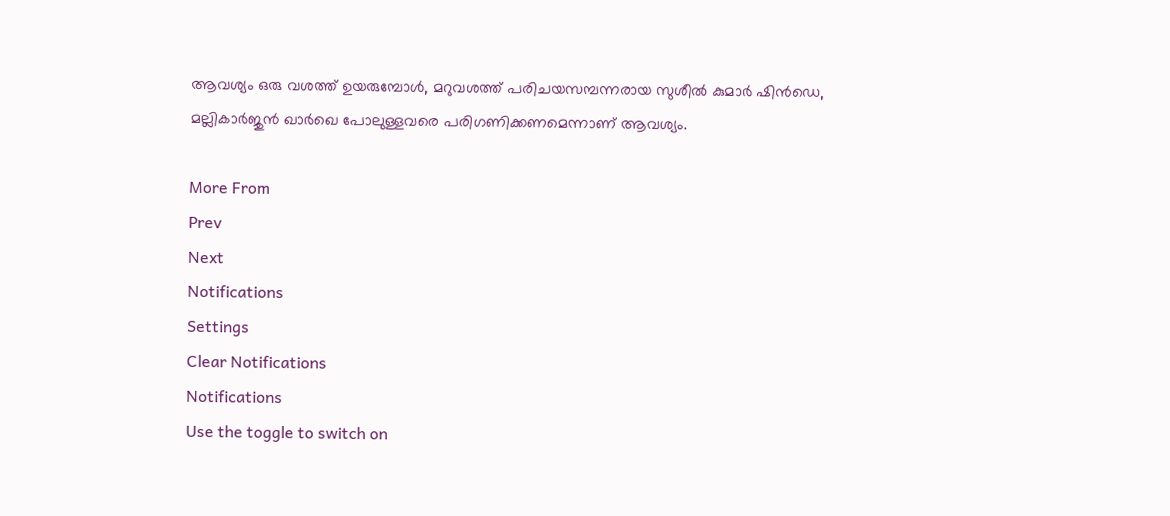ആവശ്യം ഒരു വശത്ത് ഉയരുമ്പോള്‍, മറുവശത്ത് പരിചയസമ്പന്നരായ സുശീല്‍ കുമാര്‍ ഷിന്‍ഡെ, മല്ലികാര്‍ജുന്‍ ഖാര്‍ഖെ പോലുള്ളവരെ പരിഗണിക്കണമെന്നാണ് ആവശ്യം.

More From
Prev
Next
Notifications
Settings
Clear Notifications
Notifications
Use the toggle to switch on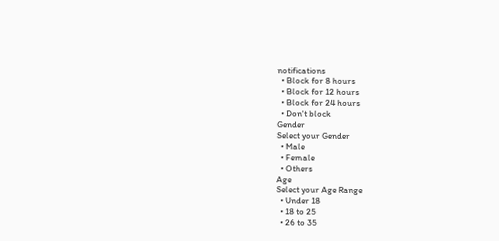notifications
  • Block for 8 hours
  • Block for 12 hours
  • Block for 24 hours
  • Don't block
Gender
Select your Gender
  • Male
  • Female
  • Others
Age
Select your Age Range
  • Under 18
  • 18 to 25
  • 26 to 35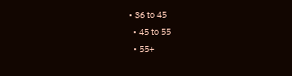• 36 to 45
  • 45 to 55
  • 55+